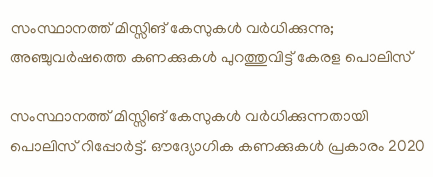സംസ്ഥാനത്ത് മിസ്സിങ് കേസുകള്‍ വര്‍ധിക്കുന്നു; അഞ്ചുവര്‍ഷത്തെ കണക്കുകള്‍ പുറത്തുവിട്ട് കേരള പൊലിസ്

സംസ്ഥാനത്ത് മിസ്സിങ് കേസുകള്‍ വര്‍ധിക്കുന്നതായി പൊലിസ് റിപ്പോര്‍ട്ട്. ഔദ്യോഗിക കണക്കുകള്‍ പ്രകാരം 2020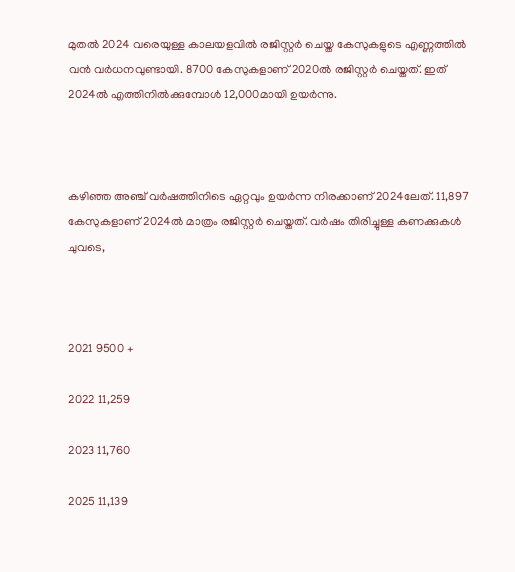മുതല്‍ 2024 വരെയുള്ള കാലയളവില്‍ രജിസ്റ്റര്‍ ചെയ്ത കേസുകളുടെ എണ്ണത്തില്‍ വന്‍ വര്‍ധനവുണ്ടായി. 8700 കേസുകളാണ് 2020ല്‍ രജിസ്റ്റര്‍ ചെയ്തത്. ഇത് 2024ല്‍ എത്തിനില്‍ക്കുമ്പോള്‍ 12,000മായി ഉയര്‍ന്നു.



കഴിഞ്ഞ അഞ്ച് വര്‍ഷത്തിനിടെ ഏറ്റവും ഉയര്‍ന്ന നിരക്കാണ് 2024ലേത്. 11,897 കേസുകളാണ് 2024ല്‍ മാത്രം രജിസ്റ്റര്‍ ചെയ്തത്. വര്‍ഷം തിരിച്ചുള്ള കണക്കുകള്‍ ചുവടെ,



2021 9500 +

2022 11,259

2023 11,760

2025 11,139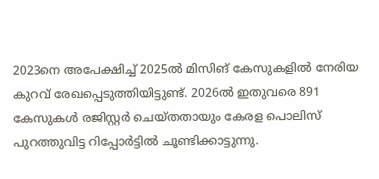2023നെ അപേക്ഷിച്ച് 2025ല്‍ മിസിങ് കേസുകളില്‍ നേരിയ കുറവ് രേഖപ്പെടുത്തിയിട്ടുണ്ട്. 2026ല്‍ ഇതുവരെ 891 കേസുകള്‍ രജിസ്റ്റര്‍ ചെയ്തതായും കേരള പൊലിസ് പുറത്തുവിട്ട റിപ്പോര്‍ട്ടില്‍ ചൂണ്ടിക്കാട്ടുന്നു.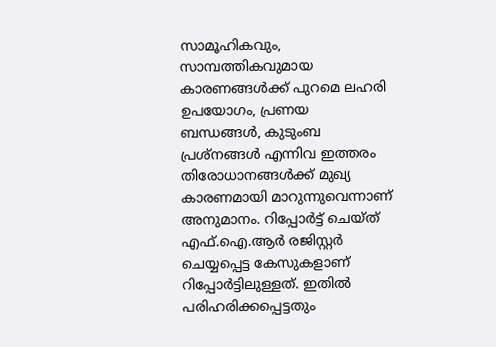സാമൂഹികവും, സാമ്പത്തികവുമായ കാരണങ്ങള്‍ക്ക് പുറമെ ലഹരി ഉപയോഗം, പ്രണയ ബന്ധങ്ങള്‍, കുടുംബ പ്രശ്‌നങ്ങള്‍ എന്നിവ ഇത്തരം തിരോധാനങ്ങള്‍ക്ക് മുഖ്യ കാരണമായി മാറുന്നുവെന്നാണ് അനുമാനം. റിപ്പോര്‍ട്ട് ചെയ്ത് എഫ്.ഐ.ആര്‍ രജിസ്റ്റര്‍ ചെയ്യപ്പെട്ട കേസുകളാണ് റിപ്പോര്‍ട്ടിലുള്ളത്. ഇതില്‍ പരിഹരിക്കപ്പെട്ടതും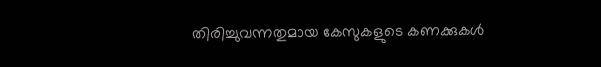തിരിച്ചുവന്നതുമായ കേസുകളുടെ കണക്കുകള്‍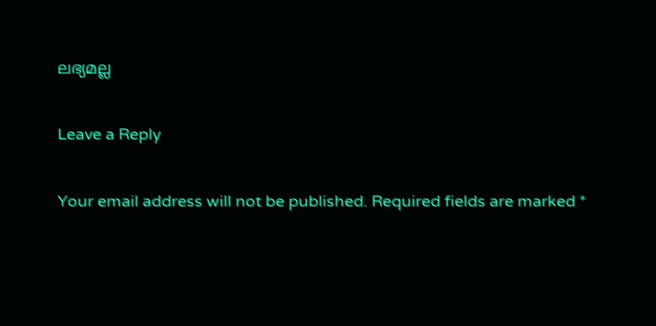ലഭ്യമല്ല

Leave a Reply

Your email address will not be published. Required fields are marked *